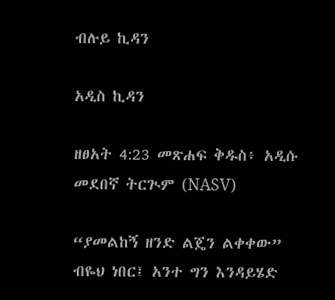ብሉይ ኪዳን

አዲስ ኪዳን

ዘፀአት 4:23 መጽሐፍ ቅዱስ፥ አዲሱ መደበኛ ትርጒም (NASV)

“ያመልከኝ ዘንድ ልጄን ልቀቀው” ብዬህ ነበር፤ አንተ ግን እንዳይሄድ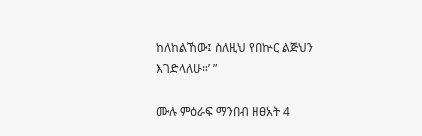ከለከልኸው፤ ስለዚህ የበኵር ልጅህን እገድላለሁ።’ ”

ሙሉ ምዕራፍ ማንበብ ዘፀአት 4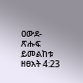ዐውደ-ጽሑፍ ይመልከቱ ዘፀአት 4:23